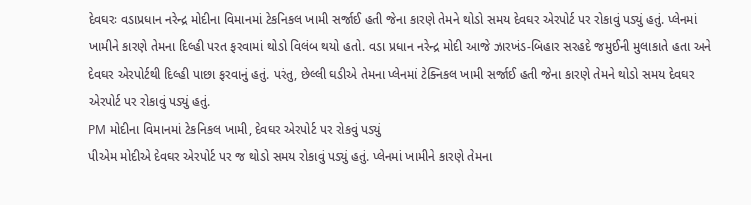દેવઘરઃ વડાપ્રધાન નરેન્દ્ર મોદીના વિમાનમાં ટેકનિકલ ખામી સર્જાઈ હતી જેના કારણે તેમને થોડો સમય દેવઘર એરપોર્ટ પર રોકાવું પડ્યું હતું. પ્લેનમાં ખામીને કારણે તેમના દિલ્હી પરત ફરવામાં થોડો વિલંબ થયો હતો. વડા પ્રધાન નરેન્દ્ર મોદી આજે ઝારખંડ-બિહાર સરહદે જમુઈની મુલાકાતે હતા અને દેવઘર એરપોર્ટથી દિલ્હી પાછા ફરવાનું હતું. પરંતુ, છેલ્લી ઘડીએ તેમના પ્લેનમાં ટેક્નિકલ ખામી સર્જાઈ હતી જેના કારણે તેમને થોડો સમય દેવઘર એરપોર્ટ પર રોકાવું પડ્યું હતું.
PM મોદીના વિમાનમાં ટેકનિકલ ખામી, દેવઘર એરપોર્ટ પર રોકવું પડ્યું
પીએમ મોદીએ દેવઘર એરપોર્ટ પર જ થોડો સમય રોકાવું પડ્યું હતું. પ્લેનમાં ખામીને કારણે તેમના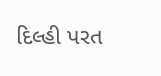દિલ્હી પરત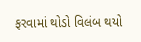ફરવામાં થોડો વિલંબ થયો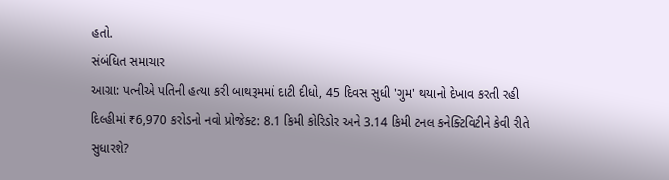હતો.
સંબંધિત સમાચાર
આગ્રા: પત્નીએ પતિની હત્યા કરી બાથરૂમમાં દાટી દીધો, 45 દિવસ સુધી 'ગુમ' થયાનો દેખાવ કરતી રહી
દિલ્હીમાં ₹6,970 કરોડનો નવો પ્રોજેક્ટ: 8.1 કિમી કોરિડોર અને 3.14 કિમી ટનલ કનેક્ટિવિટીને કેવી રીતે સુધારશે?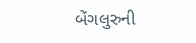બેંગલુરુની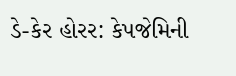ડે-કેર હોરર: કેપજેમિની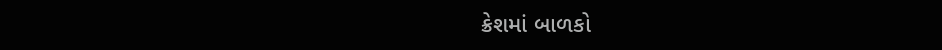ક્રેશમાં બાળકો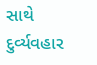સાથે દુર્વ્યવહાર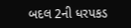બદલ 2ની ધરપકડ